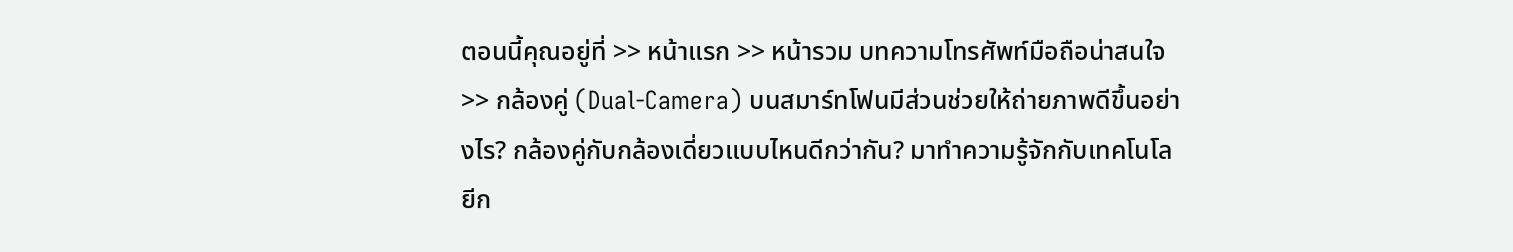ตอนนี้คุณอยู่ที่ >> หน้าแรก >> หน้ารวม บทความโทรศัพท์มือถือน่าสนใจ >> กล้องคู่ (Dual-Camera) บนสมาร์ทโฟนมีส่วนช่วยให้ถ่ายภาพดีขึ้นอย่างไร? กล้องคู่กับกล้องเดี่ยวแบบไหนดีกว่ากัน? มาทำความรู้จักกับเทคโนโลยีก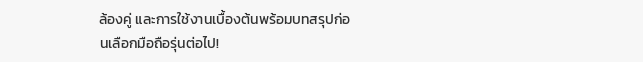ล้องคู่ และการใช้งานเบื้องต้นพร้อมบทสรุปก่อนเลือกมือถือรุ่นต่อไป!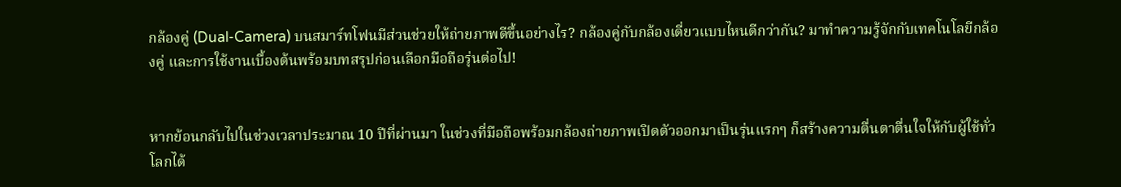กล้องคู่ (Dual-Camera) บนสมาร์ทโฟนมีส่วนช่วยให้ถ่ายภาพดีขึ้นอย่างไร? กล้องคู่กับกล้องเดี่ยวแบบไหนดีกว่ากัน? มาทำความรู้จักกับเทคโนโลยีกล้องคู่ และการใช้งานเบื้องต้นพร้อมบทสรุปก่อนเลือกมือถือรุ่นต่อไป!


หากย้อนกลับไปในช่วงเวลาประมาณ 10 ปีที่ผ่านมา ในช่วงที่มือถือพร้อมกล้องถ่ายภาพเปิดตัวออกมาเป็นรุ่นแรกๆ ก็สร้างความตื่นตาตื่นใจให้กับผู้ใช้ทั่วโลกได้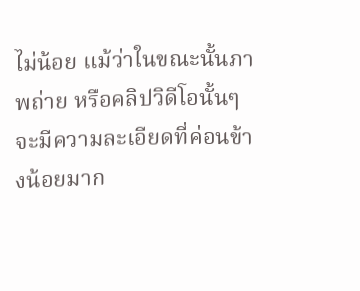ไม่น้อย แม้ว่าในขณะนั้นภาพถ่าย หรือคลิปวิดีโอนั้นๆ จะมีความละเอียดที่ค่อนข้างน้อยมาก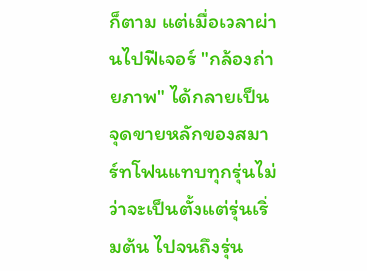ก็ตาม แต่เมื่อเวลาผ่านไปฟีเจอร์ "กล้องถ่ายภาพ" ได้กลายเป็นจุดขายหลักของสมาร์ทโฟนแทบทุกรุ่นไม่ว่าจะเป็นตั้งแต่รุ่นเริ่มต้น ไปจนถึงรุ่น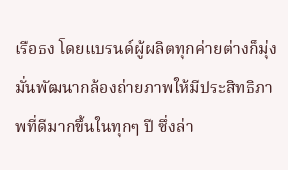เรือธง โดยแบรนด์ผู้ผลิตทุกค่ายต่างก็มุ่งมั่นพัฒนากล้องถ่ายภาพให้มีประสิทธิภาพที่ดีมากขึ้นในทุกๆ ปี ซึ่งล่า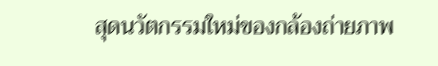สุดนวัตกรรมใหม่ของกล้องถ่ายภาพ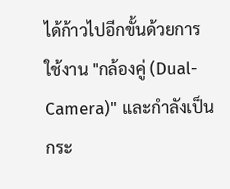ได้ก้าวไปอีกขั้นด้วยการใช้งาน "กล้องคู่ (Dual-Camera)" และกำลังเป็นกระ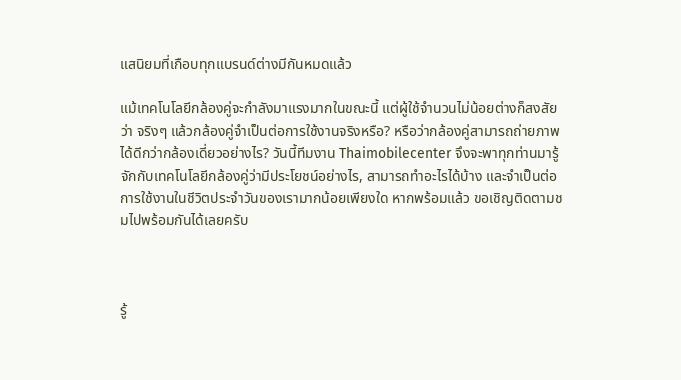แสนิยมที่เกือบทุกแบรนด์ต่างมีกันหมดแล้ว

แม้เทคโนโลยีกล้องคู่จะกำลังมาแรงมากในขณะนี้ แต่ผู้ใช้จำนวนไม่น้อยต่างก็สงสัยว่า จริงๆ แล้วกล้องคู่จำเป็นต่อการใช้งานจริงหรือ? หรือว่ากล้องคู่สามารถถ่ายภาพได้ดีกว่ากล้องเดี่ยวอย่างไร? วันนี้ทีมงาน Thaimobilecenter จึงจะพาทุกท่านมารู้จักกับเทคโนโลยีกล้องคู่ว่ามีประโยชน์อย่างไร, สามารถทำอะไรได้บ้าง และจำเป็นต่อการใช้งานในชีวิตประจำวันของเรามากน้อยเพียงใด หากพร้อมแล้ว ขอเชิญติดตามชมไปพร้อมกันได้เลยครับ



รู้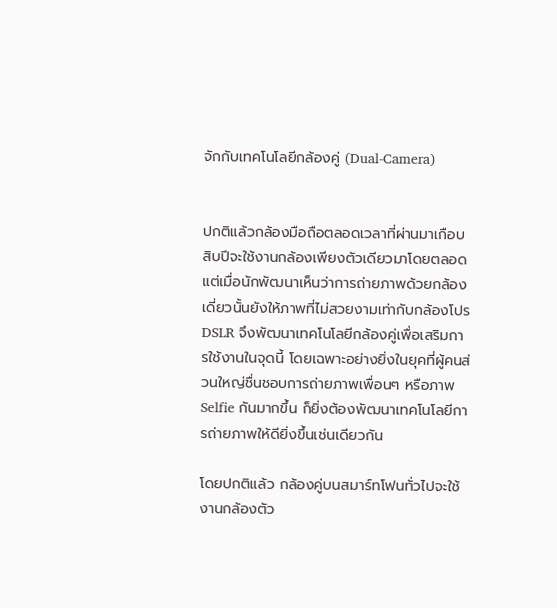จักกับเทคโนโลยีกล้องคู่ (Dual-Camera)


ปกติแล้วกล้องมือถือตลอดเวลาที่ผ่านมาเกือบสิบปีจะใช้งานกล้องเพียงตัวเดียวมาโดยตลอด แต่เมื่อนักพัฒนาเห็นว่าการถ่ายภาพด้วยกล้องเดี่ยวนั้นยังให้ภาพที่ไม่สวยงามเท่ากับกล้องโปร DSLR จึงพัฒนาเทคโนโลยีกล้องคู่เพื่อเสริมการใช้งานในจุดนี้ โดยเฉพาะอย่างยิ่งในยุคที่ผู้คนส่วนใหญ่ชื่นชอบการถ่ายภาพเพื่อนๆ หรือภาพ Selfie กันมากขึ้น ก็ยิ่งต้องพัฒนาเทคโนโลยีการถ่ายภาพให้ดียิ่งขึ้นเช่นเดียวกัน

โดยปกติแล้ว กล้องคู่บนสมาร์ทโฟนทั่วไปจะใช้งานกล้องตัว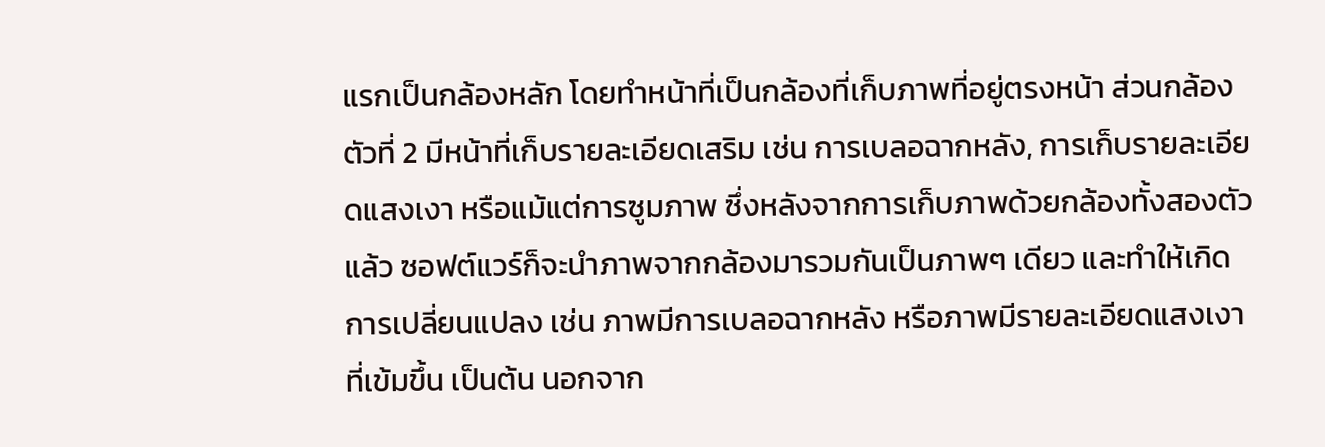แรกเป็นกล้องหลัก โดยทำหน้าที่เป็นกล้องที่เก็บภาพที่อยู่ตรงหน้า ส่วนกล้องตัวที่ 2 มีหน้าที่เก็บรายละเอียดเสริม เช่น การเบลอฉากหลัง, การเก็บรายละเอียดแสงเงา หรือแม้แต่การซูมภาพ ซึ่งหลังจากการเก็บภาพด้วยกล้องทั้งสองตัวแล้ว ซอฟต์แวร์ก็จะนำภาพจากกล้องมารวมกันเป็นภาพๆ เดียว และทำให้เกิดการเปลี่ยนแปลง เช่น ภาพมีการเบลอฉากหลัง หรือภาพมีรายละเอียดแสงเงาที่เข้มขึ้น เป็นต้น นอกจาก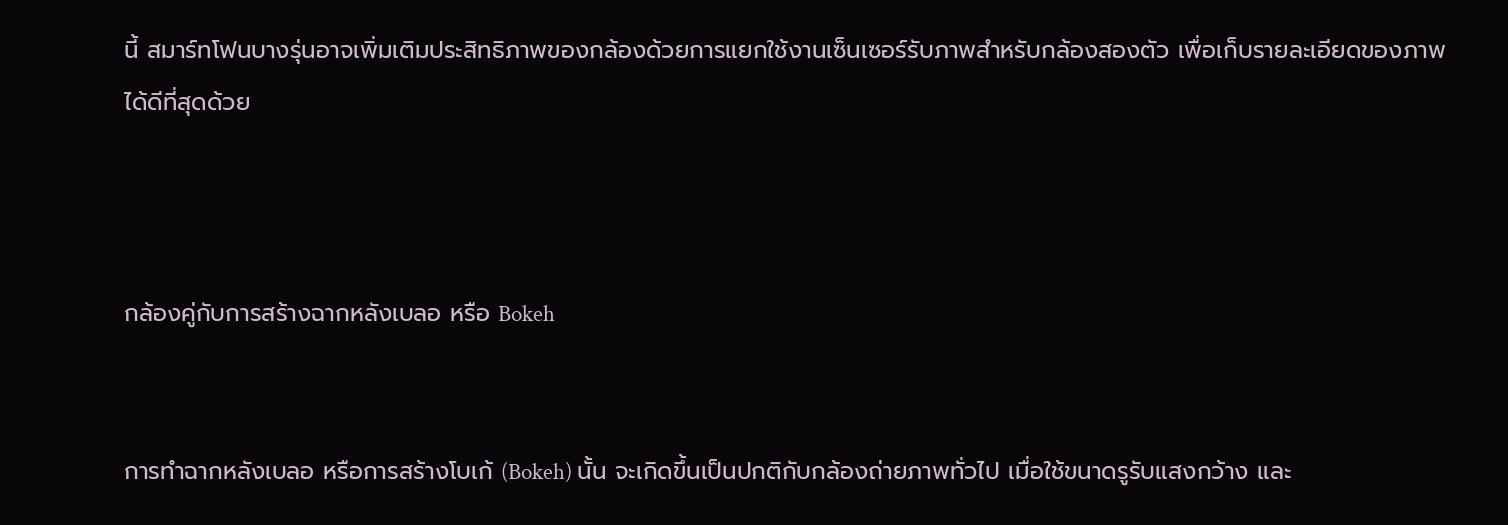นี้ สมาร์ทโฟนบางรุ่นอาจเพิ่มเติมประสิทธิภาพของกล้องด้วยการแยกใช้งานเซ็นเซอร์รับภาพสำหรับกล้องสองตัว เพื่อเก็บรายละเอียดของภาพได้ดีที่สุดด้วย



กล้องคู่กับการสร้างฉากหลังเบลอ หรือ Bokeh


การทำฉากหลังเบลอ หรือการสร้างโบเก้ (Bokeh) นั้น จะเกิดขึ้นเป็นปกติกับกล้องถ่ายภาพทั่วไป เมื่อใช้ขนาดรูรับแสงกว้าง และ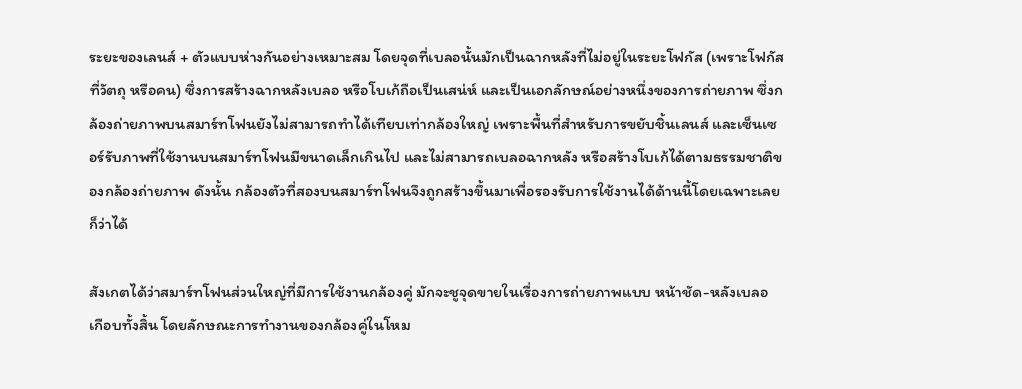ระยะของเลนส์ + ตัวแบบห่างกันอย่างเหมาะสม โดยจุดที่เบลอนั้นมักเป็นฉากหลังที่ไม่อยู่ในระยะโฟกัส (เพราะโฟกัสที่วัตถุ หรือคน) ซึ่งการสร้างฉากหลังเบลอ หรือโบเก้ถือเป็นเสน่ห์ และเป็นเอกลักษณ์อย่างหนึ่งของการถ่ายภาพ ซึ่งกล้องถ่ายภาพบนสมาร์ทโฟนยังไม่สามารถทำได้เทียบเท่ากล้องใหญ่ เพราะพื้นที่สำหรับการขยับชิ้นเลนส์ และเซ็นเซอร์รับภาพที่ใช้งานบนสมาร์ทโฟนมีขนาดเล็กเกินไป และไม่สามารถเบลอฉากหลัง หรือสร้างโบเก้ได้ตามธรรมชาติของกล้องถ่ายภาพ ดังนั้น กล้องตัวที่สองบนสมาร์ทโฟนจึงถูกสร้างขึ้นมาเพื่อรองรับการใช้งานได้ด้านนี้โดยเฉพาะเลยก็ว่าได้

สังเกตได้ว่าสมาร์ทโฟนส่วนใหญ่ที่มีการใช้งานกล้องคู่ มักจะชูจุดขายในเรื่องการถ่ายภาพแบบ หน้าชัด-หลังเบลอ เกือบทั้งสิ้น โดยลักษณะการทำงานของกล้องคู่ในโหม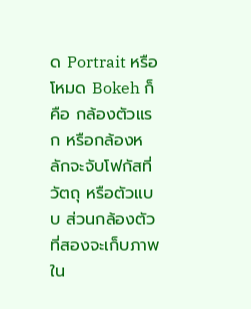ด Portrait หรือโหมด Bokeh ก็คือ กล้องตัวแรก หรือกล้องหลักจะจับโฟกัสที่วัตถุ หรือตัวแบบ ส่วนกล้องตัวที่สองจะเก็บภาพใน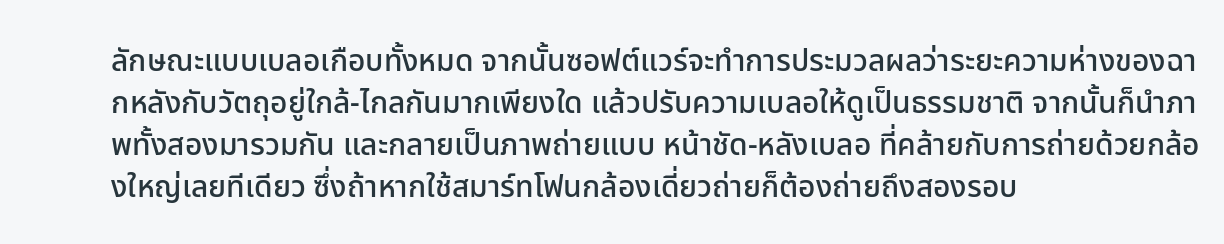ลักษณะแบบเบลอเกือบทั้งหมด จากนั้นซอฟต์แวร์จะทำการประมวลผลว่าระยะความห่างของฉากหลังกับวัตถุอยู่ใกล้-ไกลกันมากเพียงใด แล้วปรับความเบลอให้ดูเป็นธรรมชาติ จากนั้นก็นำภาพทั้งสองมารวมกัน และกลายเป็นภาพถ่ายแบบ หน้าชัด-หลังเบลอ ที่คล้ายกับการถ่ายด้วยกล้องใหญ่เลยทีเดียว ซึ่งถ้าหากใช้สมาร์ทโฟนกล้องเดี่ยวถ่ายก็ต้องถ่ายถึงสองรอบ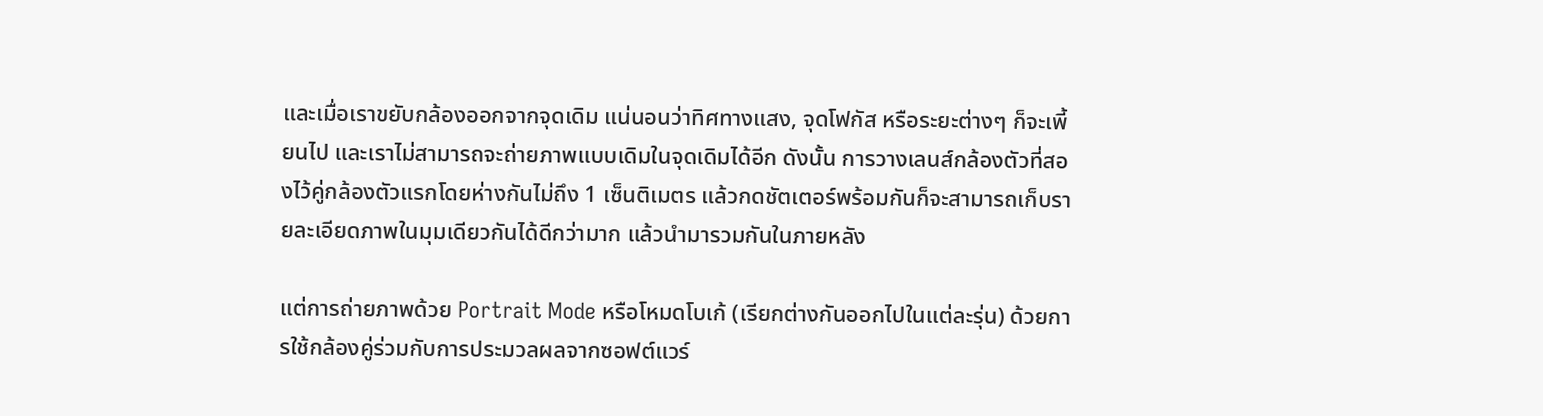และเมื่อเราขยับกล้องออกจากจุดเดิม แน่นอนว่าทิศทางแสง, จุดโฟกัส หรือระยะต่างๆ ก็จะเพี้ยนไป และเราไม่สามารถจะถ่ายภาพแบบเดิมในจุดเดิมได้อีก ดังนั้น การวางเลนส์กล้องตัวที่สองไว้คู่กล้องตัวแรกโดยห่างกันไม่ถึง 1 เซ็นติเมตร แล้วกดชัตเตอร์พร้อมกันก็จะสามารถเก็บรายละเอียดภาพในมุมเดียวกันได้ดีกว่ามาก แล้วนำมารวมกันในภายหลัง

แต่การถ่ายภาพด้วย Portrait Mode หรือโหมดโบเก้ (เรียกต่างกันออกไปในแต่ละรุ่น) ด้วยการใช้กล้องคู่ร่วมกับการประมวลผลจากซอฟต์แวร์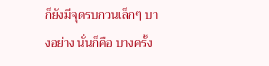ก็ยังมีจุดรบกวนเล็กๆ บางอย่าง นั่นก็คือ บางครั้ง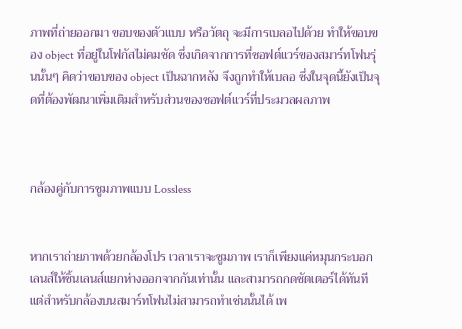ภาพที่ถ่ายออกมา ขอบของตัวแบบ หรือวัตถุ จะมีการเบลอไปด้วย ทำให้ขอบของ object ที่อยู่ในโฟกัสไม่คมชัด ซึ่งเกิดจากการที่ซอฟต์แวร์ของสมาร์ทโฟนรุ่นนั้นๆ คิดว่าขอบของ object เป็นฉากหลัง จึงถูกทำให้เบลอ ซึ่งในจุดนี้ยังเป็นจุดที่ต้องพัฒนาเพิ่มเติมสำหรับส่วนของซอฟต์แวร์ที่ประมวลผลภาพ



กล้องคู่กับการซูมภาพแบบ Lossless


หากเราถ่ายภาพด้วยกล้องโปร เวลาเราจะซูมภาพ เราก็เพียงแค่หมุนกระบอกเลนส์ให้ชิ้นเลนส์แยกห่างออกจากกันเท่านั้น และสามารถกดชัตเตอร์ได้ทันที แต่สำหรับกล้องบนสมาร์ทโฟนไม่สามารถทำเช่นนั้นได้ เพ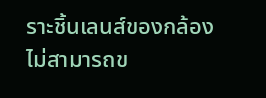ราะชิ้นเลนส์ของกล้องไม่สามารถข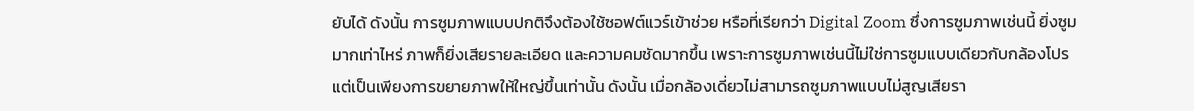ยับได้ ดังนั้น การซูมภาพแบบปกติจึงต้องใช้ซอฟต์แวร์เข้าช่วย หรือที่เรียกว่า Digital Zoom ซึ่งการซูมภาพเช่นนี้ ยิ่งซูมมากเท่าไหร่ ภาพก็ยิ่งเสียรายละเอียด และความคมชัดมากขึ้น เพราะการซูมภาพเช่นนี้ไม่ใช่การซูมแบบเดียวกับกล้องโปร แต่เป็นเพียงการขยายภาพให้ใหญ่ขึ้นเท่านั้น ดังนั้น เมื่อกล้องเดี่ยวไม่สามารถซูมภาพแบบไม่สูญเสียรา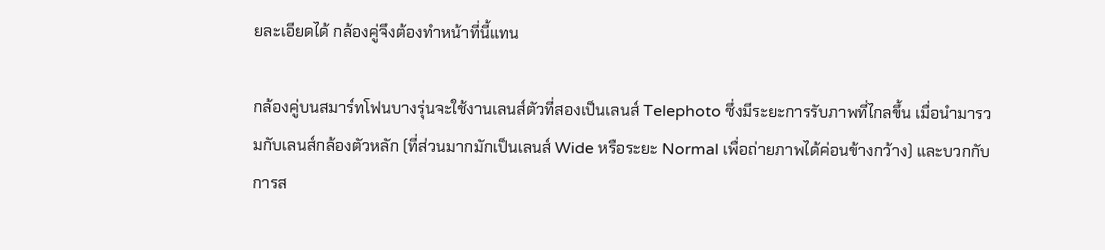ยละเอียดได้ กล้องคู่จึงต้องทำหน้าที่นี้แทน

กล้องคู่บนสมาร์ทโฟนบางรุ่นจะใช้งานเลนส์ตัวที่สองเป็นเลนส์ Telephoto ซึ่งมีระยะการรับภาพที่ไกลขึ้น เมื่อนำมารวมกับเลนส์กล้องตัวหลัก (ที่ส่วนมากมักเป็นเลนส์ Wide หรือระยะ Normal เพื่อถ่ายภาพได้ค่อนข้างกว้าง) และบวกกับการส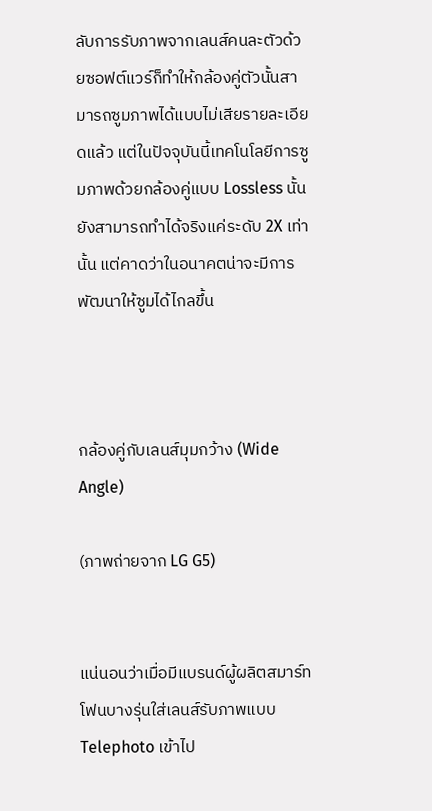ลับการรับภาพจากเลนส์คนละตัวด้วยซอฟต์แวร์ก็ทำให้กล้องคู่ตัวนั้นสามารถซูมภาพได้แบบไม่เสียรายละเอียดแล้ว แต่ในปัจจุบันนี้เทคโนโลยีการซูมภาพด้วยกล้องคู่แบบ Lossless นั้นยังสามารถทำได้จริงแค่ระดับ 2X เท่านั้น แต่คาดว่าในอนาคตน่าจะมีการพัฒนาให้ซูมได้ไกลขึ้น



กล้องคู่กับเลนส์มุมกว้าง (Wide Angle)

(ภาพถ่ายจาก LG G5)


แน่นอนว่าเมื่อมีแบรนด์ผู้ผลิตสมาร์ทโฟนบางรุ่นใส่เลนส์รับภาพแบบ Telephoto เข้าไป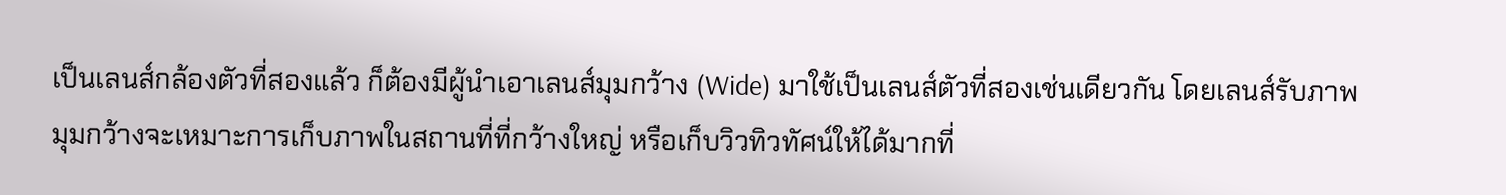เป็นเลนส์กล้องตัวที่สองแล้ว ก็ต้องมีผู้นำเอาเลนส์มุมกว้าง (Wide) มาใช้เป็นเลนส์ตัวที่สองเช่นเดียวกัน โดยเลนส์รับภาพมุมกว้างจะเหมาะการเก็บภาพในสถานที่ที่กว้างใหญ่ หรือเก็บวิวทิวทัศน์ให้ได้มากที่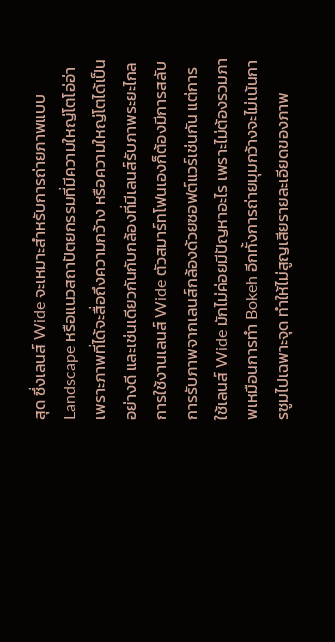สุด ซึ่งเลนส์ Wide จะเหมาะสำหรับการถ่ายภาพแบบ Landscape หรือแนวสถาปัตยกรรมที่มีความใหญ่โตโอ่อ่า เพราะภาพที่ได้จะสื่อถึงความกว้าง หรือความใหญ่โตได้เป็นอย่างดี และเช่นเดียวกันกับกล้องที่มีเลนส์รับภาพระยะไกล การใช้งานเลนส์ Wide ตัวสมาร์ทโฟนเองก็ต้องมีการสลับการรับภาพจากเลนส์กล้องด้วยซอฟต์แวร์เช่นกัน แต่การใช้เลนส์ Wide มักไม่ค่อยมีปัญหาอะไร เพราะไม่ต้องรวมภาพเหมือนการทำ Bokeh อีกทั้งการถ่ายมุมกว้างจะไม่เน้นการซูมไปเฉพาะจุด ทำให้ไม่สูญเสียรายละเอียดของภาพ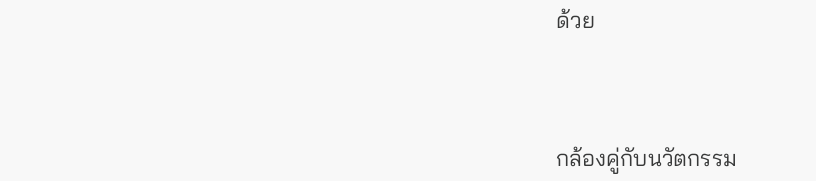ด้วย



กล้องคู่กับนวัตกรรม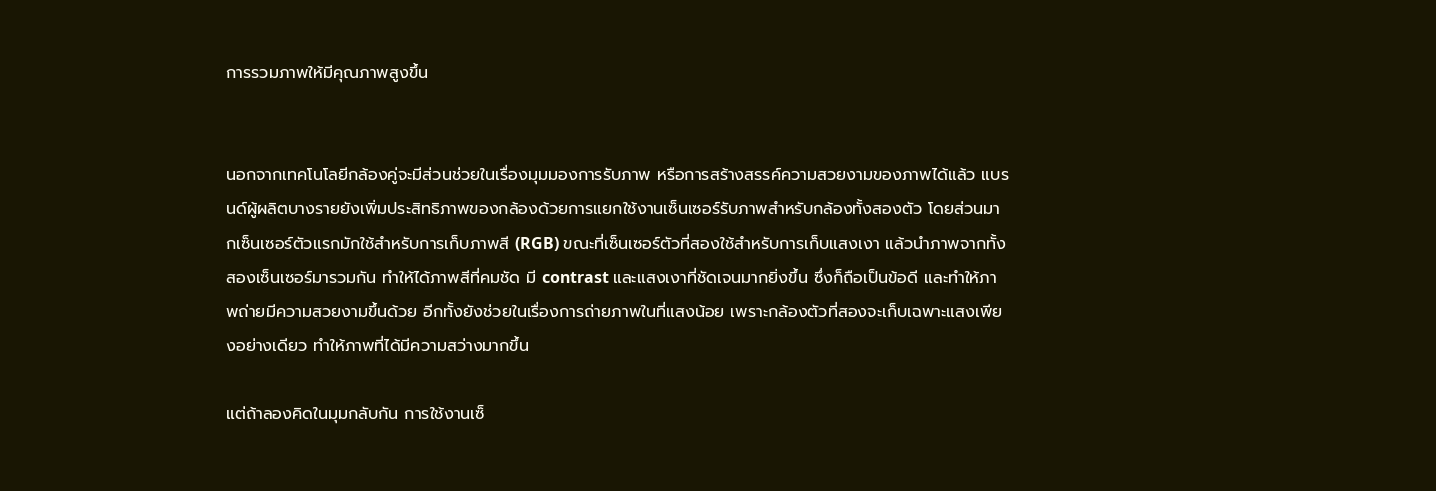การรวมภาพให้มีคุณภาพสูงขึ้น


นอกจากเทคโนโลยีกล้องคู่จะมีส่วนช่วยในเรื่องมุมมองการรับภาพ หรือการสร้างสรรค์ความสวยงามของภาพได้แล้ว แบรนด์ผู้ผลิตบางรายยังเพิ่มประสิทธิภาพของกล้องด้วยการแยกใช้งานเซ็นเซอร์รับภาพสำหรับกล้องทั้งสองตัว โดยส่วนมากเซ็นเซอร์ตัวแรกมักใช้สำหรับการเก็บภาพสี (RGB) ขณะที่เซ็นเซอร์ตัวที่สองใช้สำหรับการเก็บแสงเงา แล้วนำภาพจากทั้งสองเซ็นเซอร์มารวมกัน ทำให้ได้ภาพสีที่คมชัด มี contrast และแสงเงาที่ชัดเจนมากยิ่งขึ้น ซึ่งก็ถือเป็นข้อดี และทำให้ภาพถ่ายมีความสวยงามขึ้นด้วย อีกทั้งยังช่วยในเรื่องการถ่ายภาพในที่แสงน้อย เพราะกล้องตัวที่สองจะเก็บเฉพาะแสงเพียงอย่างเดียว ทำให้ภาพที่ได้มีความสว่างมากขึ้น

แต่ถ้าลองคิดในมุมกลับกัน การใช้งานเซ็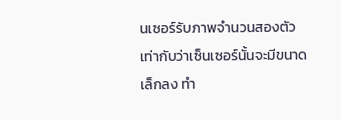นเซอร์รับภาพจำนวนสองตัว เท่ากับว่าเซ็นเซอร์นั้นจะมีขนาดเล็กลง ทำ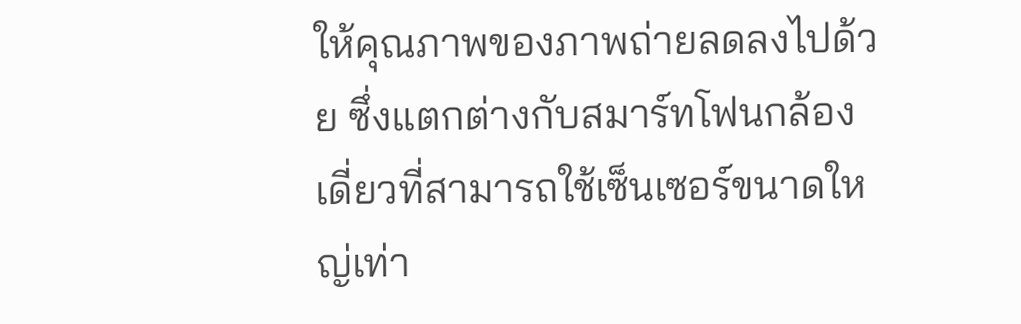ให้คุณภาพของภาพถ่ายลดลงไปด้วย ซึ่งแตกต่างกับสมาร์ทโฟนกล้องเดี่ยวที่สามารถใช้เซ็นเซอร์ขนาดใหญ่เท่า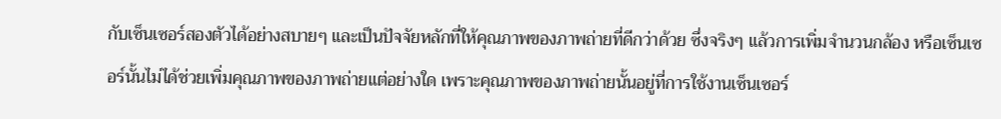กับเซ็นเซอร์สองตัวได้อย่างสบายๆ และเป็นปัจจัยหลักที่ให้คุณภาพของภาพถ่ายที่ดีกว่าด้วย ซึ่งจริงๆ แล้วการเพิ่มจำนวนกล้อง หรือเซ็นเซอร์นั้นไม่ได้ช่วยเพิ่มคุณภาพของภาพถ่ายแต่อย่างใด เพราะคุณภาพของภาพถ่ายนั้นอยู่ที่การใช้งานเซ็นเซอร์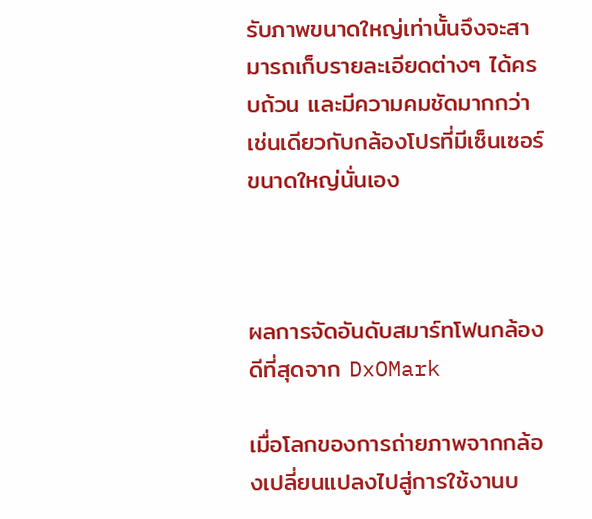รับภาพขนาดใหญ่เท่านั้นจึงจะสามารถเก็บรายละเอียดต่างๆ ได้ครบถ้วน และมีความคมชัดมากกว่า เช่นเดียวกับกล้องโปรที่มีเซ็นเซอร์ขนาดใหญ่นั่นเอง



ผลการจัดอันดับสมาร์ทโฟนกล้องดีที่สุดจาก DxOMark

เมื่อโลกของการถ่ายภาพจากกล้องเปลี่ยนแปลงไปสู่การใช้งานบ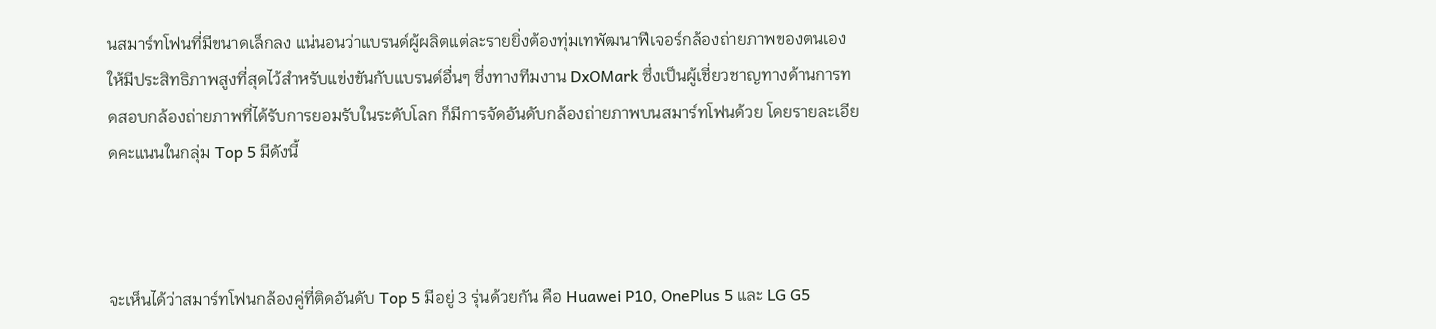นสมาร์ทโฟนที่มีขนาดเล็กลง แน่นอนว่าแบรนด์ผู้ผลิตแต่ละรายยิ่งต้องทุ่มเทพัฒนาฟีเจอร์กล้องถ่ายภาพของตนเองให้มีประสิทธิภาพสูงที่สุดไว้สำหรับแข่งขันกับแบรนด์อื่นๆ ซึ่งทางทีมงาน DxOMark ซึ่งเป็นผู้เชี่ยวชาญทางด้านการทดสอบกล้องถ่ายภาพที่ได้รับการยอมรับในระดับโลก ก็มีการจัดอันดับกล้องถ่ายภาพบนสมาร์ทโฟนด้วย โดยรายละเอียดคะแนนในกลุ่ม Top 5 มีดังนี้



จะเห็นได้ว่าสมาร์ทโฟนกล้องคู่ที่ติดอันดับ Top 5 มีอยู่ 3 รุ่นด้วยกัน คือ Huawei P10, OnePlus 5 และ LG G5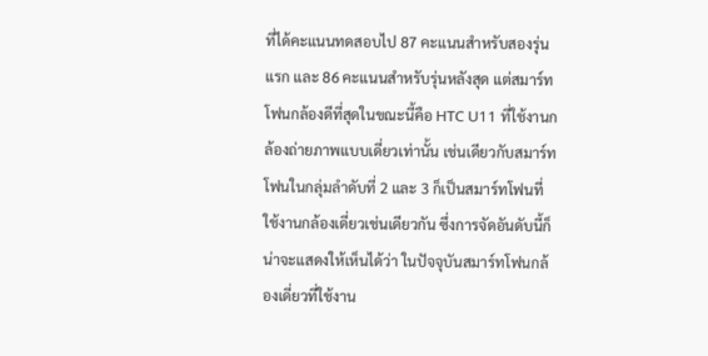ที่ได้คะแนนทดสอบไป 87 คะแนนสำหรับสองรุ่นแรก และ 86 คะแนนสำหรับรุ่นหลังสุด แต่สมาร์ทโฟนกล้องดีที่สุดในขณะนี้คือ HTC U11 ที่ใช้งานกล้องถ่ายภาพแบบเดี่ยวเท่านั้น เช่นเดียวกับสมาร์ทโฟนในกลุ่มลำดับที่ 2 และ 3 ก็เป็นสมาร์ทโฟนที่ใช้งานกล้องเดี่ยวเช่นเดียวกัน ซึ่งการจัดอันดับนี้ก็น่าจะแสดงให้เห็นได้ว่า ในปัจจุบันสมาร์ทโฟนกล้องเดี่ยวที่ใช้งาน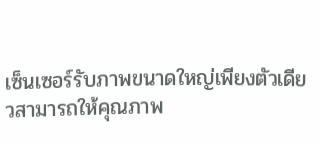เซ็นเซอร์รับภาพขนาดใหญ่เพียงตัวเดียวสามารถให้คุณภาพ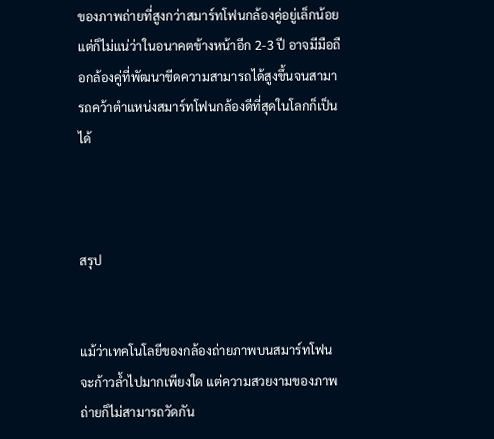ของภาพถ่ายที่สูงกว่าสมาร์ทโฟนกล้องคู่อยู่เล็กน้อย แต่ก็ไม่แน่ว่าในอนาคตข้างหน้าอีก 2-3 ปี อาจมีมือถือกล้องคู่ที่พัฒนาขีดความสามารถได้สูงขึ้นจนสามารถคว้าตำแหน่งสมาร์ทโฟนกล้องดีที่สุดในโลกก็เป็นได้



สรุป


แม้ว่าเทคโนโลยีของกล้องถ่ายภาพบนสมาร์ทโฟนจะก้าวล้ำไปมากเพียงใด แต่ความสวยงามของภาพถ่ายก็ไม่สามารถวัดกัน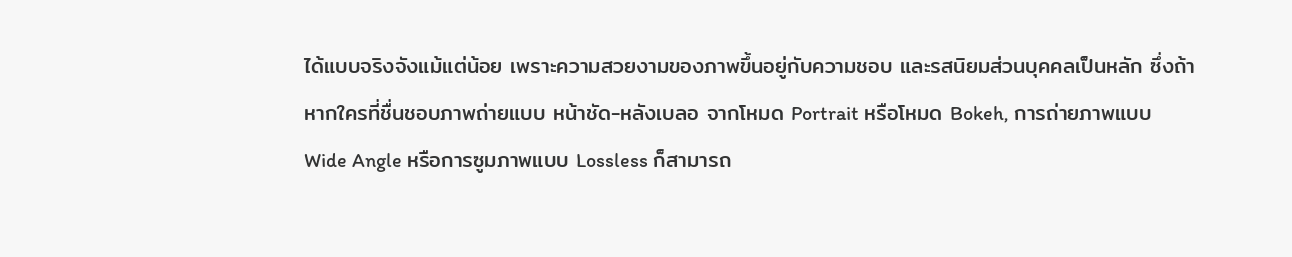ได้แบบจริงจังแม้แต่น้อย เพราะความสวยงามของภาพขึ้นอยู่กับความชอบ และรสนิยมส่วนบุคคลเป็นหลัก ซึ่งถ้าหากใครที่ชื่นชอบภาพถ่ายแบบ หน้าชัด-หลังเบลอ จากโหมด Portrait หรือโหมด Bokeh, การถ่ายภาพแบบ Wide Angle หรือการซูมภาพแบบ Lossless ก็สามารถ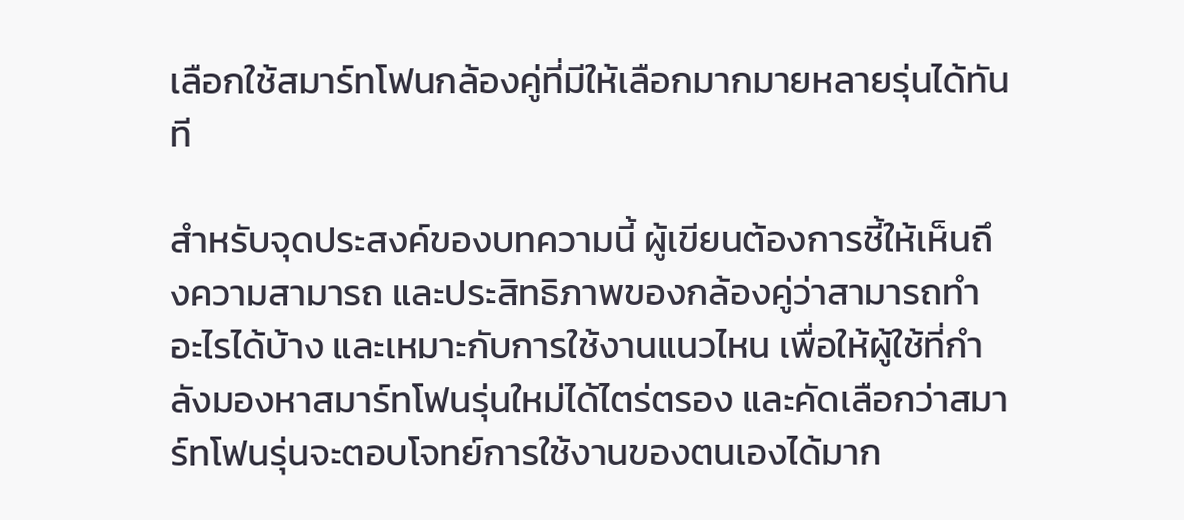เลือกใช้สมาร์ทโฟนกล้องคู่ที่มีให้เลือกมากมายหลายรุ่นได้ทันที

สำหรับจุดประสงค์ของบทความนี้ ผู้เขียนต้องการชี้ให้เห็นถึงความสามารถ และประสิทธิภาพของกล้องคู่ว่าสามารถทำอะไรได้บ้าง และเหมาะกับการใช้งานแนวไหน เพื่อให้ผู้ใช้ที่กำลังมองหาสมาร์ทโฟนรุ่นใหม่ได้ไตร่ตรอง และคัดเลือกว่าสมาร์ทโฟนรุ่นจะตอบโจทย์การใช้งานของตนเองได้มาก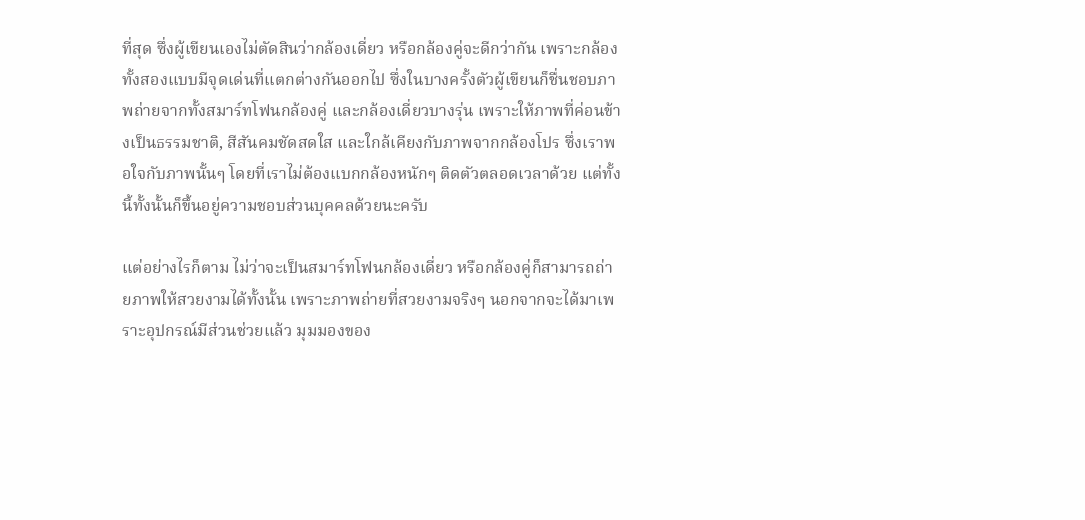ที่สุด ซึ่งผู้เขียนเองไม่ตัดสินว่ากล้องเดี่ยว หรือกล้องคู่จะดีกว่ากัน เพราะกล้องทั้งสองแบบมีจุดเด่นที่แตกต่างกันออกไป ซึ่งในบางครั้งตัวผู้เขียนก็ชื่นชอบภาพถ่ายจากทั้งสมาร์ทโฟนกล้องคู่ และกล้องเดี่ยวบางรุ่น เพราะให้ภาพที่ค่อนข้างเป็นธรรมชาติ, สีสันคมชัดสดใส และใกล้เคียงกับภาพจากกล้องโปร ซึ่งเราพอใจกับภาพนั้นๆ โดยที่เราไม่ต้องแบกกล้องหนักๆ ติดตัวตลอดเวลาด้วย แต่ทั้งนี้ทั้งนั้นก็ขึ้นอยู่ความชอบส่วนบุคคลด้วยนะครับ

แต่อย่างไรก็ตาม ไม่ว่าจะเป็นสมาร์ทโฟนกล้องเดี่ยว หรือกล้องคู่ก็สามารถถ่ายภาพให้สวยงามได้ทั้งนั้น เพราะภาพถ่ายที่สวยงามจริงๆ นอกจากจะได้มาเพราะอุปกรณ์มีส่วนช่วยแล้ว มุมมองของ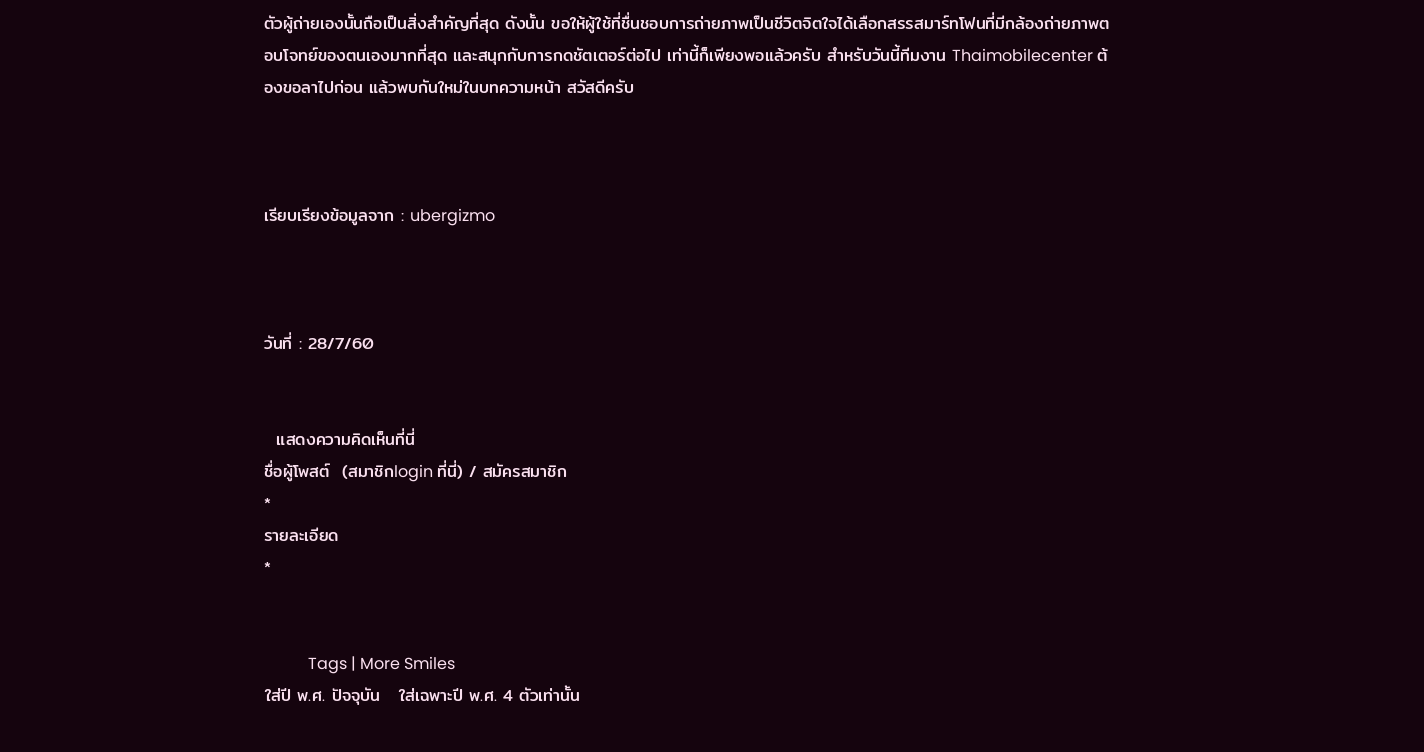ตัวผู้ถ่ายเองนั้นถือเป็นสิ่งสำคัญที่สุด ดังนั้น ขอให้ผู้ใช้ที่ชื่นชอบการถ่ายภาพเป็นชีวิตจิตใจได้เลือกสรรสมาร์ทโฟนที่มีกล้องถ่ายภาพตอบโจทย์ของตนเองมากที่สุด และสนุกกับการกดชัตเตอร์ต่อไป เท่านี้ก็เพียงพอแล้วครับ สำหรับวันนี้ทีมงาน Thaimobilecenter ต้องขอลาไปก่อน แล้วพบกันใหม่ในบทความหน้า สวัสดีครับ



เรียบเรียงข้อมูลจาก : ubergizmo



วันที่ : 28/7/60


  แสดงความคิดเห็นที่นี่
ชื่อผู้โพสต์  (สมาชิกlogin ที่นี่) / สมัครสมาชิก
*
รายละเอียด
*


           Tags | More Smiles
ใส่ปี พ.ศ. ปัจจุบัน   ใส่เฉพาะปี พ.ศ. 4 ตัวเท่านั้น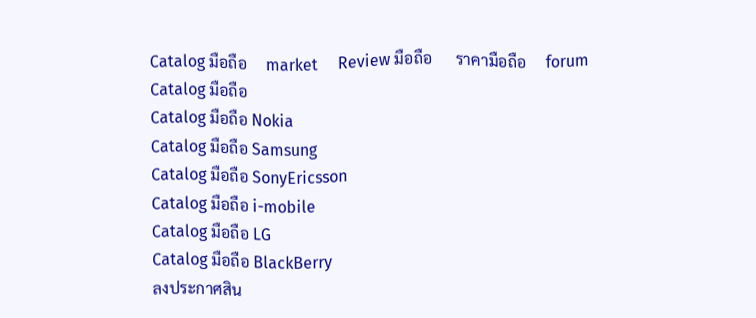Catalog มือถือ     market     Review มือถือ      ราคามือถือ     forum
Catalog มือถือ
Catalog มือถือ Nokia
Catalog มือถือ Samsung
Catalog มือถือ SonyEricsson
Catalog มือถือ i-mobile
Catalog มือถือ LG
Catalog มือถือ BlackBerry
ลงประกาศสิน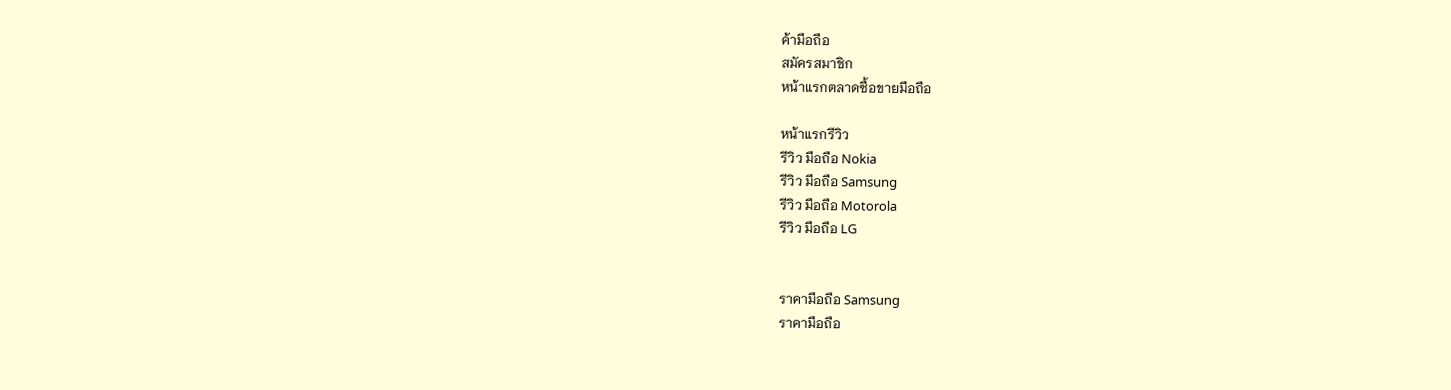ค้ามือถือ
สมัครสมาชิก
หน้าแรกตลาดซื้อขายมือถือ

หน้าแรกรีวิว
รีวิว มือถือ Nokia
รีวิว มือถือ Samsung
รีวิว มือถือ Motorola
รีวิว มือถือ LG


ราคามือถือ Samsung
ราคามือถือ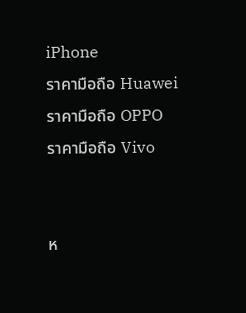iPhone
ราคามือถือ Huawei
ราคามือถือ OPPO
ราคามือถือ Vivo


ห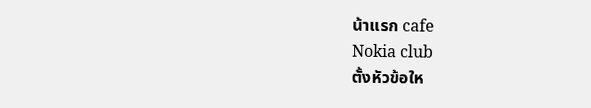น้าแรก cafe
Nokia club
ตั้งหัวข้อให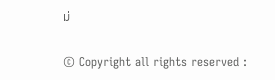ม่


© Copyright all rights reserved :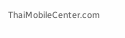ThaiMobileCenter.com